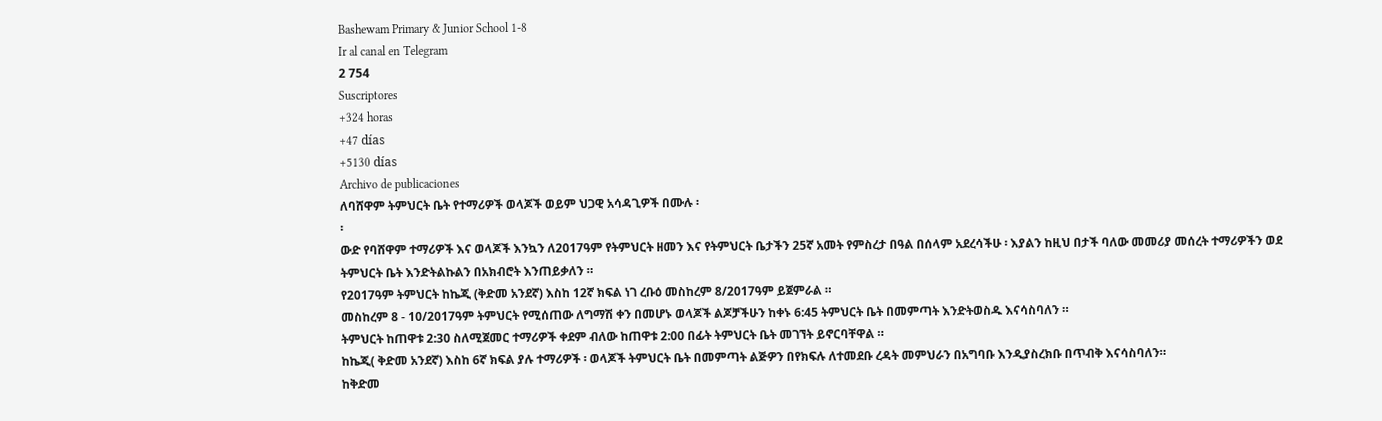Bashewam Primary & Junior School 1-8
Ir al canal en Telegram
2 754
Suscriptores
+324 horas
+47 días
+5130 días
Archivo de publicaciones
ለባሸዋም ትምህርት ቤት የተማሪዎች ወላጆች ወይም ህጋዊ አሳዳጊዎች በሙሉ ፡
፡
ውድ የባሸዋም ተማሪዎች እና ወላጆች እንኳን ለ2017ዓም የትምህርት ዘመን እና የትምህርት ቤታችን 25ኛ አመት የምስረታ በዓል በሰላም አደረሳችሁ ፡ እያልን ከዚህ በታች ባለው መመሪያ መሰረት ተማሪዎችን ወደ ትምህርት ቤት እንድትልኩልን በአክብሮት እንጠይቃለን ።
የ2017ዓም ትምህርት ከኬጂ (ቅድመ አንደኛ) እስከ 12ኛ ክፍል ነገ ረቡዕ መስከረም 8/2017ዓም ይጀምራል ።
መስከረም 8 - 10/2017ዓም ትምህርት የሚሰጠው ለግማሽ ቀን በመሆኑ ወላጆች ልጆቻችሁን ከቀኑ 6:45 ትምህርት ቤት በመምጣት እንድትወስዱ እናሳስባለን ።
ትምህርት ከጠዋቱ 2:30 ስለሚጀመር ተማሪዎች ቀደም ብለው ከጠዋቱ 2:00 በፊት ትምህርት ቤት መገኘት ይኖርባቸዋል ።
ከኬጂ( ቅድመ አንደኛ) እስከ 6ኛ ክፍል ያሉ ተማሪዎች ፡ ወላጆች ትምህርት ቤት በመምጣት ልጅዎን በየክፍሉ ለተመደቡ ረዳት መምህራን በአግባቡ እንዲያስረክቡ በጥብቅ እናሳስባለን።
ከቅድመ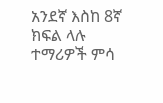አንደኛ እስከ 8ኛ ክፍል ላሉ ተማሪዎች ምሳ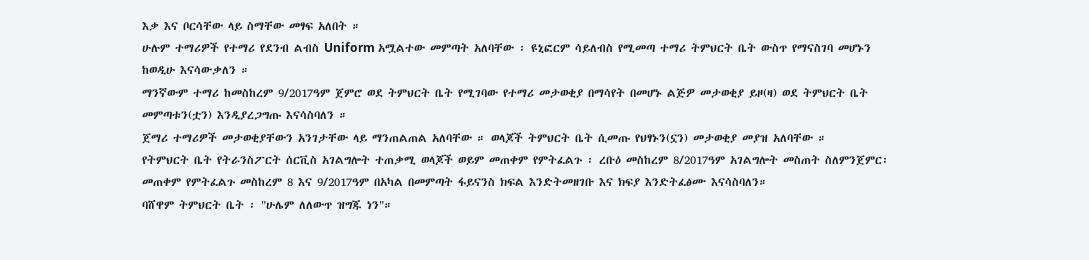እቃ እና ቦርሳቸው ላይ ስማቸው መፃፍ አለበት ።
ሁሉም ተማሪዎች የተማሪ የደንብ ልብስ Uniform አሟልተው መምጣት አለባቸው ፡ ዩኒፎርም ሳይለብስ የሚመጣ ተማሪ ትምህርት ቤት ውስጥ የማናስገባ መሆኑን ከወዲሁ እናሳውቃለን ።
ማንኛውም ተማሪ ከመስከረም 9/2017ዓም ጀምሮ ወደ ትምህርት ቤት የሚገባው የተማሪ መታወቂያ በማሳየት በመሆኑ ልጅዎ መታወቂያ ይዞ(ዛ) ወደ ትምህርት ቤት መምጣቱን(ቷን) እንዲያረጋግጡ እናሳስባለን ።
ጀማሪ ተማሪዎች መታወቂያቸውን አንገታቸው ላይ ማንጠልጠል አለባቸው ። ወላጆች ትምህርት ቤት ሲመጡ የህፃኑን(ኗን) መታወቂያ መያዝ አለባቸው ።
የትምህርት ቤት የትራንስፖርት ሰርቪስ አገልግሎት ተጠቃሚ ወላጆች ወይም መጠቀም የምትፈልጉ ፡ ረቡዕ መስከረም 8/2017ዓም አገልግሎት መስጠት ስለምንጀምር፡ መጠቀም የምትፈልጉ መስከረም 8 እና 9/2017ዓም በአካል በመምጣት ፋይናንስ ክፍል እንድትመዘገቡ እና ክፍያ እንድትፈፅሙ እናሳስባለን።
ባሸዋም ትምህርት ቤት ፡ "ሁሌም ለለውጥ ዝግጁ ነን"።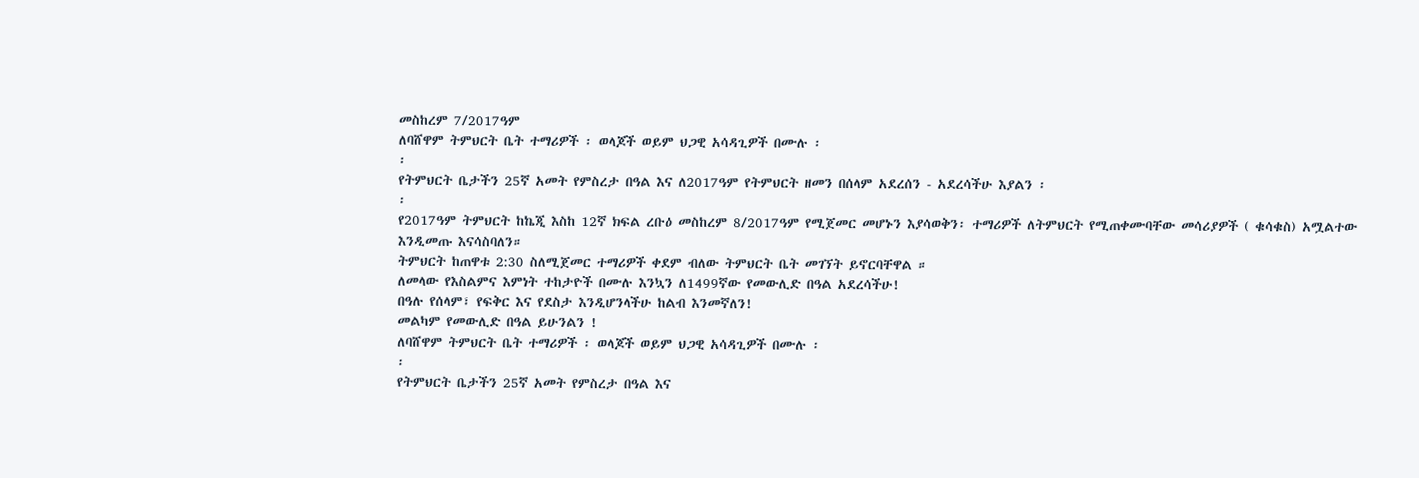መስከረም 7/2017ዓም
ለባሸዋም ትምህርት ቤት ተማሪዎች ፡ ወላጆች ወይም ህጋዊ አሳዳጊዎች በሙሉ ፡
፡
የትምህርት ቤታችን 25ኛ አመት የምስረታ በዓል እና ለ2017ዓም የትምህርት ዘመን በሰላም አደረሰን - አደረሳችሁ እያልን ፡
፡
የ2017ዓም ትምህርት ከኬጂ እስከ 12ኛ ክፍል ረቡዕ መስከረም 8/2017ዓም የሚጀመር መሆኑን እያሳወቅን፡ ተማሪዎች ለትምህርት የሚጠቀሙባቸው መሳሪያዎች ( ቁሳቁስ) አሟልተው እንዲመጡ እናሳስባለን።
ትምህርት ከጠዋቱ 2:30 ስለሚጀመር ተማሪዎች ቀደም ብለው ትምህርት ቤት መገኘት ይኖርባቸዋል ።
ለመላው የእስልምና እምነት ተከታዮች በሙሉ እንኳን ለ1499ኛው የመውሊድ በዓል አደረሳችሁ!
በዓሉ የሰላም፣ የፍቅር እና የደስታ እንዲሆንላችሁ ከልብ እንመኛለን!
መልካም የመውሊድ በዓል ይሁንልን !
ለባሸዋም ትምህርት ቤት ተማሪዎች ፡ ወላጆች ወይም ህጋዊ አሳዳጊዎች በሙሉ ፡
፡
የትምህርት ቤታችን 25ኛ አመት የምስረታ በዓል እና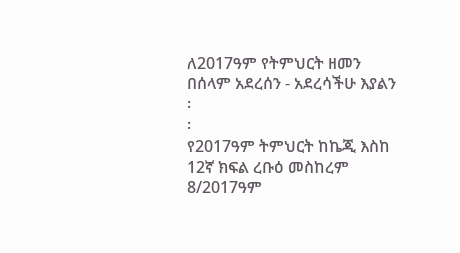ለ2017ዓም የትምህርት ዘመን በሰላም አደረሰን - አደረሳችሁ እያልን ፡
፡
የ2017ዓም ትምህርት ከኬጂ እስከ 12ኛ ክፍል ረቡዕ መስከረም 8/2017ዓም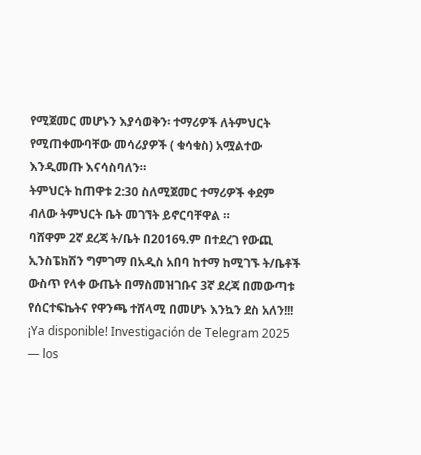የሚጀመር መሆኑን እያሳወቅን፡ ተማሪዎች ለትምህርት የሚጠቀሙባቸው መሳሪያዎች ( ቁሳቁስ) አሟልተው እንዲመጡ እናሳስባለን።
ትምህርት ከጠዋቱ 2:30 ስለሚጀመር ተማሪዎች ቀደም ብለው ትምህርት ቤት መገኘት ይኖርባቸዋል ።
ባሸዋም 2ኛ ደረጃ ት/ቤት በ2016ዓ.ም በተደረገ የውጪ ኢንስፔክሽን ግምገማ በአዲስ አበባ ከተማ ከሚገኙ ት/ቤቶች ውስጥ የላቀ ውጤት በማስመዝገቡና 3ኛ ደረጃ በመውጣቱ የሰርተፍኬትና የዋንጫ ተሸላሚ በመሆኑ እንኳን ደስ አለን!!!
¡Ya disponible! Investigación de Telegram 2025 — los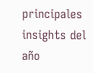principales insights del año